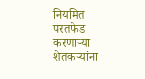नियमित परतफेड करणाऱ्या शेतकऱ्यांना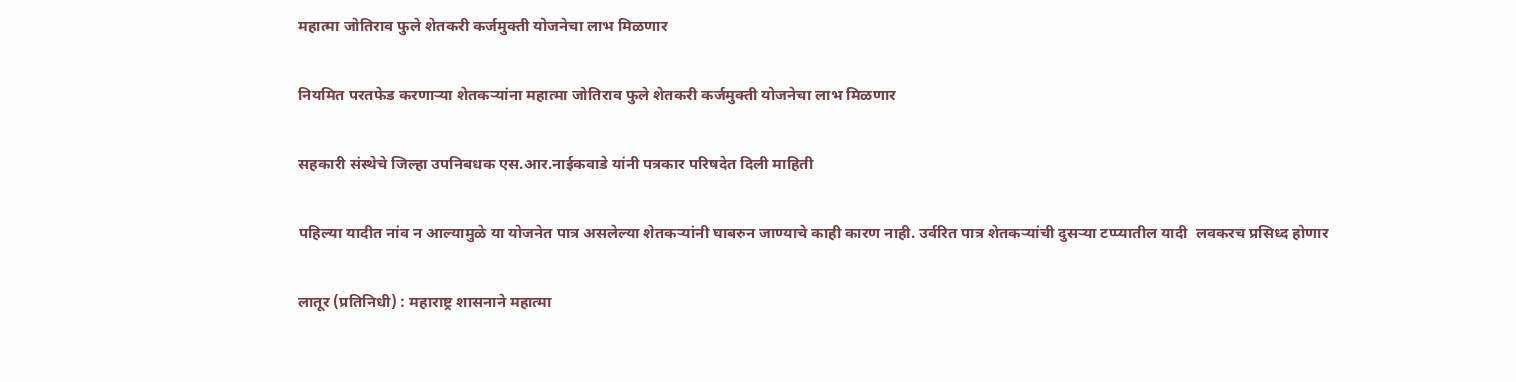महात्मा जोतिराव फुले शेतकरी कर्जमुक्ती योजनेचा लाभ मिळणार

नियमित परतफेड करणाऱ्या शेतकऱ्यांना महात्मा जोतिराव फुले शेतकरी कर्जमुक्ती योजनेचा लाभ मिळणार

सहकारी संस्थेचे जिल्हा उपनिबधक एस.आर.नाईकवाडे यांनी पत्रकार परिषदेत दिली माहिती

पहिल्या यादीत नांव न आल्यामुळे या योजनेत पात्र असलेल्या शेतकऱ्यांनी घाबरुन जाण्याचे काही कारण नाही. उर्वरित पात्र शेतकऱ्यांची दुसऱ्या टप्प्यातील यादी  लवकरच प्रसिध्द होणार

लातूर (प्रतिनिधी) : महाराष्ट्र शासनाने महात्मा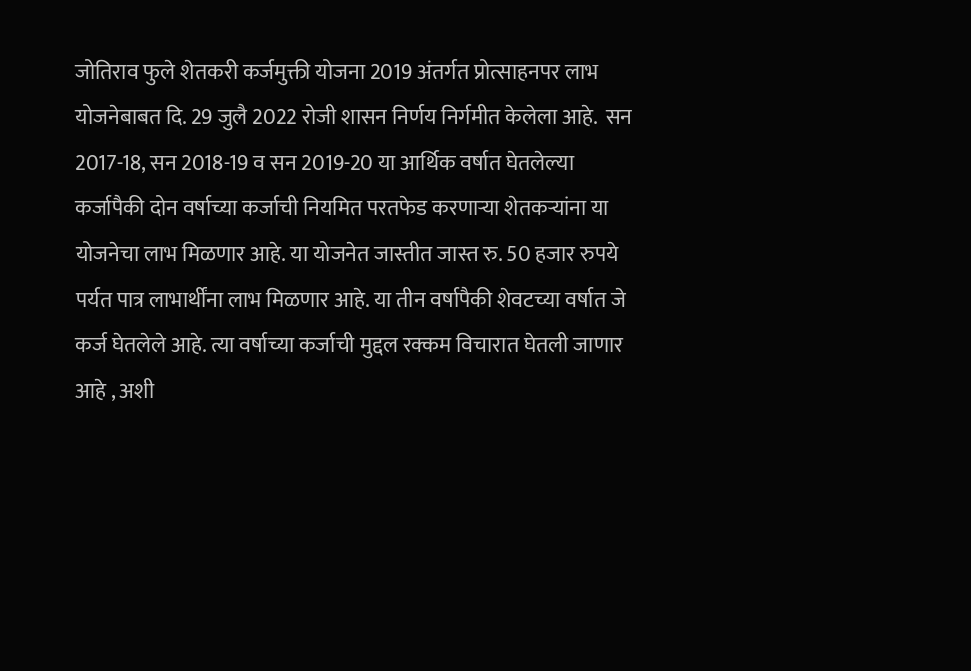जोतिराव फुले शेतकरी कर्जमुक्ती योजना 2019 अंतर्गत प्रोत्साहनपर लाभ योजनेबाबत दि. 29 जुलै 2022 रोजी शासन निर्णय निर्गमीत केलेला आहे.  सन 2017-18, सन 2018-19 व सन 2019-20 या आर्थिक वर्षात घेतलेल्या कर्जापैकी दोन वर्षाच्या कर्जाची नियमित परतफेड करणाऱ्या शेतकऱ्यांना या योजनेचा लाभ मिळणार आहे. या योजनेत जास्तीत जास्त रु. 50 हजार रुपये पर्यत पात्र लाभार्थींना लाभ मिळणार आहे. या तीन वर्षापैकी शेवटच्या वर्षात जे कर्ज घेतलेले आहे. त्या वर्षाच्या कर्जाची मुद्दल रक्कम विचारात घेतली जाणार आहे , अशी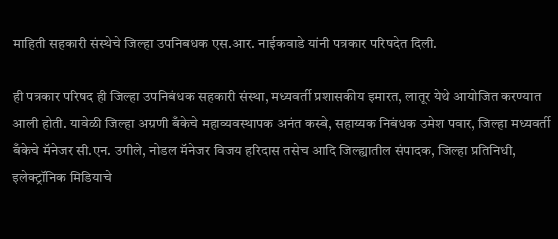माहिती सहकारी संस्थेचे जिल्हा उपनिबधक एस.आर. नाईकवाडे यांनी पत्रकार परिषदेत दिली.

ही पत्रकार परिषद ही जिल्हा उपनिबंधक सहकारी संस्था, मध्यवर्ती प्रशासकीय इमारत, लातूर येथे आयोजित करण्यात आली होती. यावेळी जिल्हा अग्रणी बँकेचे महाव्यवस्थापक अनंत कस्बे, सहाय्यक निबंधक उमेश पवार, जिल्हा मध्यवर्ती बँकेचे मॅनेजर सी.एन. उगीले, नोडल मॅनेजर विजय हरिदास तसेच आदि जिल्ह्यातील संपादक, जिल्हा प्रतिनिधी, इलेक्ट्रॉनिक मिडियाचे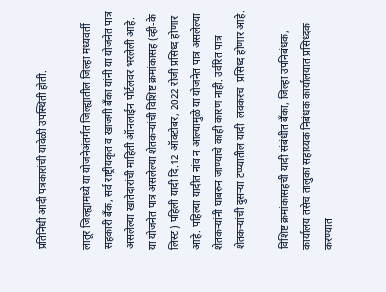प्रतिनिधी आदी पत्रकारांची यावेळी उपस्थिती होती.

लातूर जिल्ह्यामध्ये या योजनेअंतर्गत जिल्ह्यातील जिल्हा मध्यवर्ती सहकारी बँक, सर्व राष्ट्रीयकृत व खाजगी बँका यांनी या योजनेत पात्र असलेल्या खातेदारांची माहिती ऑनलाईन पोर्टलवर भरलेली आहे. या योजनेत पात्र असलेल्या शेतकऱ्यांची विशिष्ट क्रमांकासह (व्ही-के लिस्ट) पहिली यादी दि.12 ऑक्टोबर, 2022 रोजी प्रसिध्द होणार आहे. पहिल्या यादीत नांव न आल्यामुळे या योजनेत पात्र असलेल्या शेतकऱ्यांनी घाबरुन जाण्याचे काही कारण नाही. उर्वरित पात्र शेतकऱ्यांची दुसऱ्या टप्प्यातील यादी  लवकरच  प्रसिध्द होणार आहे.

विशिष्ट क्रमांकासहची यादी संबंधीत बँका, जिल्हा उपनिबंधक, कार्यालय तसेच तालुका सहाय्यक निबंधक कार्यालयात प्रसिध्दक करण्यात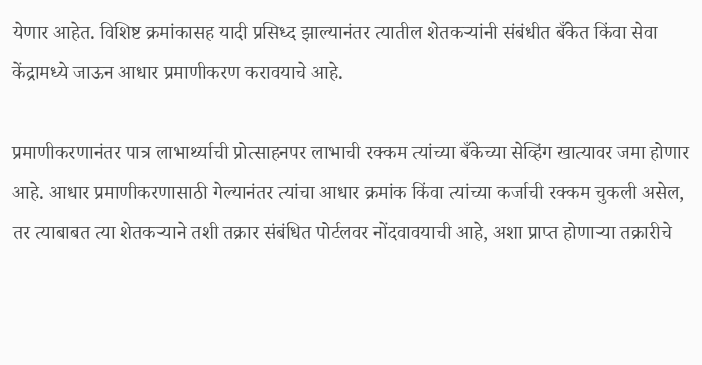येणार आहेत. विशिष्ट क्रमांकासह यादी प्रसिध्द झाल्यानंतर त्यातील शेतकऱ्यांनी संबंधीत बँकेत किंवा सेवा केंद्रामध्ये जाऊन आधार प्रमाणीकरण करावयाचे आहे.

प्रमाणीकरणानंतर पात्र लाभार्थ्याची प्रोत्साहनपर लाभाची रक्कम त्यांच्या बँकेच्या सेव्हिंग खात्यावर जमा होणार आहे. आधार प्रमाणीकरणासाठी गेल्यानंतर त्यांचा आधार क्रमांक किंवा त्यांच्या कर्जाची रक्कम चुकली असेल, तर त्याबाबत त्या शेतकऱ्याने तशी तक्रार संबंधित पोर्टलवर नोंदवावयाची आहे, अशा प्राप्त होणाऱ्या तक्रारीचे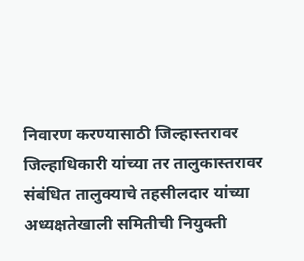निवारण करण्यासाठी जिल्हास्तरावर जिल्हाधिकारी यांच्या तर तालुकास्तरावर संबंधित तालुक्याचे तहसीलदार यांच्या अध्यक्षतेखाली समितीची नियुक्ती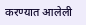करण्यात आलेली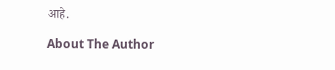आहे.

About The Author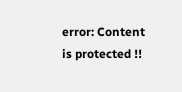error: Content is protected !!